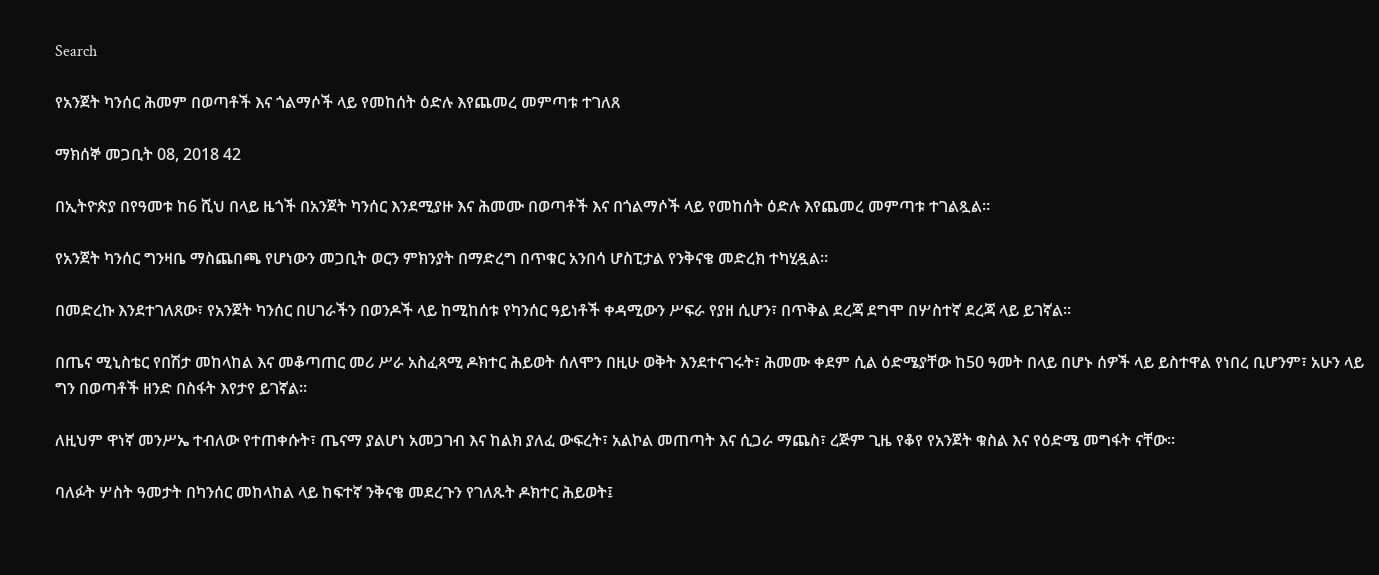Search

የአንጀት ካንሰር ሕመም በወጣቶች እና ጎልማሶች ላይ የመከሰት ዕድሉ እየጨመረ መምጣቱ ተገለጸ

ማክሰኞ መጋቢት 08, 2018 42

በኢትዮጵያ በየዓመቱ ከ6 ሺህ በላይ ዜጎች በአንጀት ካንሰር እንደሚያዙ እና ሕመሙ በወጣቶች እና በጎልማሶች ላይ የመከሰት ዕድሉ እየጨመረ መምጣቱ ተገልጿል።

የአንጀት ካንሰር ግንዛቤ ማስጨበጫ የሆነውን መጋቢት ወርን ምክንያት በማድረግ በጥቁር አንበሳ ሆስፒታል የንቅናቄ መድረክ ተካሂዷል።

በመድረኩ እንደተገለጸው፣ የአንጀት ካንሰር በሀገራችን በወንዶች ላይ ከሚከሰቱ የካንሰር ዓይነቶች ቀዳሚውን ሥፍራ የያዘ ሲሆን፣ በጥቅል ደረጃ ደግሞ በሦስተኛ ደረጃ ላይ ይገኛል።

በጤና ሚኒስቴር የበሽታ መከላከል እና መቆጣጠር መሪ ሥራ አስፈጻሚ ዶክተር ሕይወት ሰለሞን በዚሁ ወቅት እንደተናገሩት፣ ሕመሙ ቀደም ሲል ዕድሜያቸው ከ50 ዓመት በላይ በሆኑ ሰዎች ላይ ይስተዋል የነበረ ቢሆንም፣ አሁን ላይ ግን በወጣቶች ዘንድ በስፋት እየታየ ይገኛል።

ለዚህም ዋነኛ መንሥኤ ተብለው የተጠቀሱት፣ ጤናማ ያልሆነ አመጋገብ እና ከልክ ያለፈ ውፍረት፣ አልኮል መጠጣት እና ሲጋራ ማጨስ፣ ረጅም ጊዜ የቆየ የአንጀት ቁስል እና የዕድሜ መግፋት ናቸው።

ባለፉት ሦስት ዓመታት በካንሰር መከላከል ላይ ከፍተኛ ንቅናቄ መደረጉን የገለጹት ዶክተር ሕይወት፤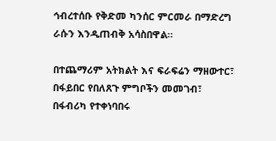ኅብረተሰቡ የቅድመ ካንሰር ምርመራ በማድረግ ራሱን እንዲጠብቅ አሳስበዋል።

በተጨማሪም አትክልት እና ፍራፍሬን ማዘውተር፣ በፋይበር የበለጸጉ ምግቦችን መመገብ፣ በፋብሪካ የተቀነባበሩ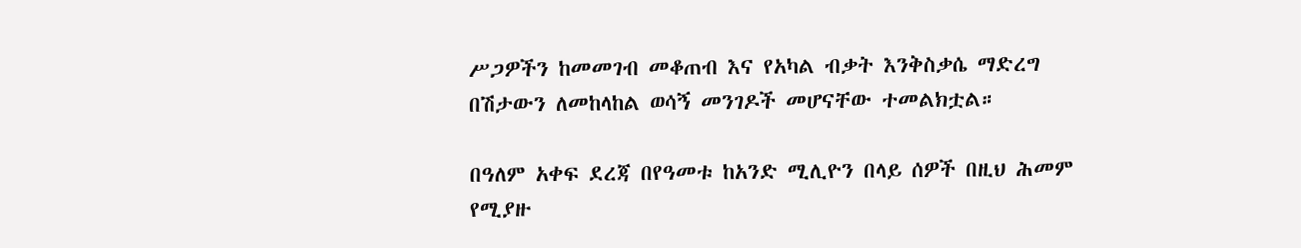ሥጋዎችን ከመመገብ መቆጠብ እና የአካል ብቃት እንቅስቃሴ ማድረግ በሽታውን ለመከላከል ወሳኝ መንገዶች መሆናቸው ተመልክቷል።

በዓለም አቀፍ ደረጃ በየዓመቱ ከአንድ ሚሊዮን በላይ ሰዎች በዚህ ሕመም የሚያዙ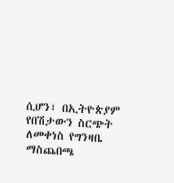ሲሆን፣ በኢትዮጵያም የበሽታውን ስርጭት ለመቀነስ የግንዛቤ ማስጨበጫ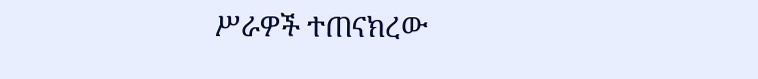ሥራዎች ተጠናክረው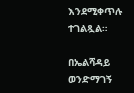እንደሚቀጥሉ ተገልጿል።

በኤልሻዳይ ወንድማገኝ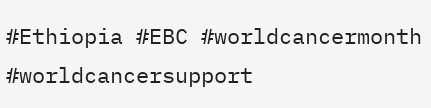#Ethiopia #EBC #worldcancermonth #worldcancersupport